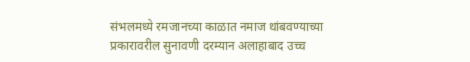संभलमध्ये रमजानच्या काळात नमाज थांबवण्याच्या प्रकारावरील सुनावणी दरम्यान अलाहाबाद उच्च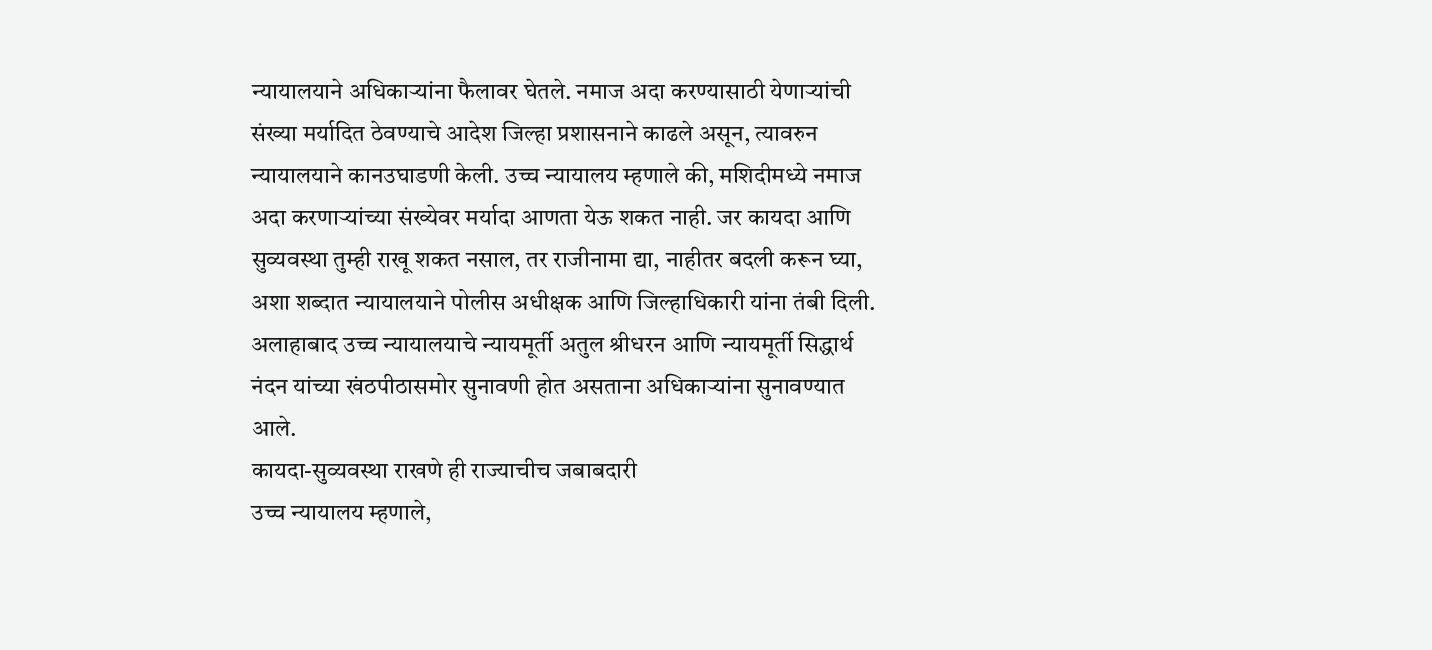न्यायालयाने अधिकाऱ्यांना फैलावर घेतले. नमाज अदा करण्यासाठी येणाऱ्यांची संख्या मर्यादित ठेवण्याचे आदेश जिल्हा प्रशासनाने काढले असून, त्यावरुन न्यायालयाने कानउघाडणी केली. उच्च न्यायालय म्हणाले की, मशिदीमध्ये नमाज अदा करणाऱ्यांच्या संख्येवर मर्यादा आणता येऊ शकत नाही. जर कायदा आणि सुव्यवस्था तुम्ही राखू शकत नसाल, तर राजीनामा द्या, नाहीतर बदली करून घ्या, अशा शब्दात न्यायालयाने पोलीस अधीक्षक आणि जिल्हाधिकारी यांना तंबी दिली.
अलाहाबाद उच्च न्यायालयाचे न्यायमूर्ती अतुल श्रीधरन आणि न्यायमूर्ती सिद्धार्थ नंदन यांच्या खंठपीठासमोर सुनावणी होत असताना अधिकाऱ्यांना सुनावण्यात आले.
कायदा-सुव्यवस्था राखणे ही राज्याचीच जबाबदारी
उच्च न्यायालय म्हणाले,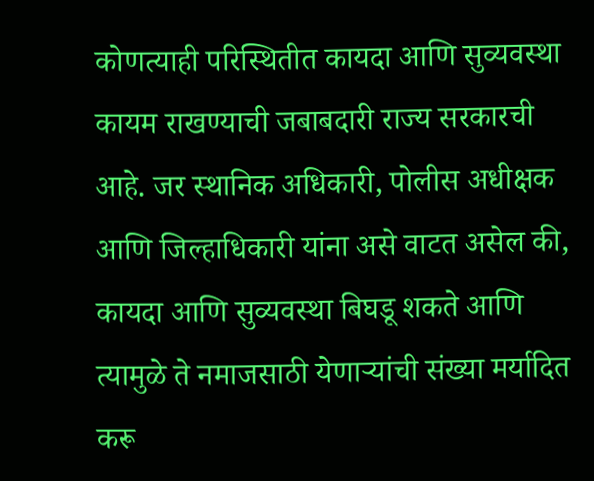कोणत्याही परिस्थितीत कायदा आणि सुव्यवस्था कायम राखण्याची जबाबदारी राज्य सरकारची आहे. जर स्थानिक अधिकारी, पोलीस अधीक्षक आणि जिल्हाधिकारी यांना असे वाटत असेल की, कायदा आणि सुव्यवस्था बिघडू शकते आणि त्यामुळे ते नमाजसाठी येणाऱ्यांची संख्या मर्यादित करू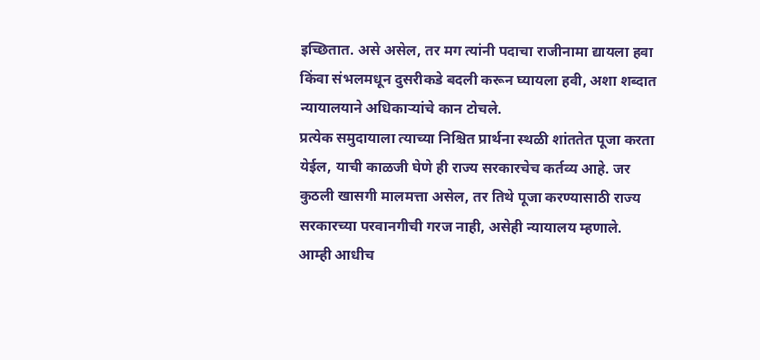इच्छितात. असे असेल, तर मग त्यांनी पदाचा राजीनामा द्यायला हवा किंवा संभलमधून दुसरीकडे बदली करून घ्यायला हवी, अशा शब्दात न्यायालयाने अधिकाऱ्यांचे कान टोचले.
प्रत्येक समुदायाला त्याच्या निश्चित प्रार्थना स्थळी शांततेत पूजा करता येईल, याची काळजी घेणे ही राज्य सरकारचेच कर्तव्य आहे. जर कुठली खासगी मालमत्ता असेल, तर तिथे पूजा करण्यासाठी राज्य सरकारच्या परवानगीची गरज नाही, असेही न्यायालय म्हणाले.
आम्ही आधीच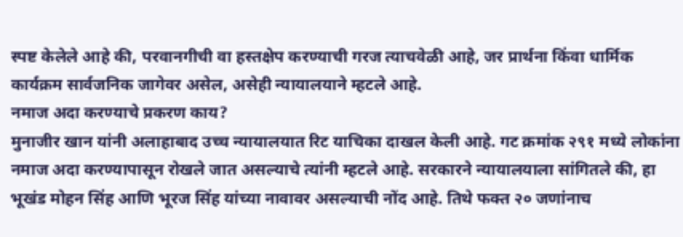स्पष्ट केलेले आहे की, परवानगीची वा हस्तक्षेप करण्याची गरज त्याचवेळी आहे, जर प्रार्थना किंवा धार्मिक कार्यक्रम सार्वजनिक जागेवर असेल, असेही न्यायालयाने म्हटले आहे.
नमाज अदा करण्याचे प्रकरण काय?
मुनाजीर खान यांनी अलाहाबाद उच्च न्यायालयात रिट याचिका दाखल केली आहे. गट क्रमांक २९१ मध्ये लोकांना नमाज अदा करण्यापासून रोखले जात असल्याचे त्यांनी म्हटले आहे. सरकारने न्यायालयाला सांगितले की, हा भूखंड मोहन सिंह आणि भूरज सिंह यांच्या नावावर असल्याची नोंद आहे. तिथे फक्त २० जणांनाच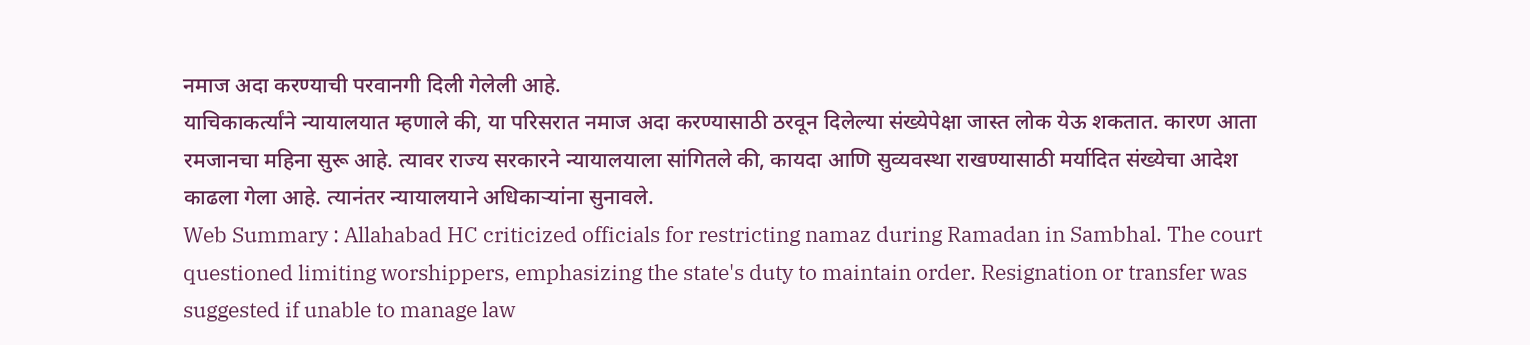नमाज अदा करण्याची परवानगी दिली गेलेली आहे.
याचिकाकर्त्यांने न्यायालयात म्हणाले की, या परिसरात नमाज अदा करण्यासाठी ठरवून दिलेल्या संख्येपेक्षा जास्त लोक येऊ शकतात. कारण आता रमजानचा महिना सुरू आहे. त्यावर राज्य सरकारने न्यायालयाला सांगितले की, कायदा आणि सुव्यवस्था राखण्यासाठी मर्यादित संख्येचा आदेश काढला गेला आहे. त्यानंतर न्यायालयाने अधिकाऱ्यांना सुनावले.
Web Summary : Allahabad HC criticized officials for restricting namaz during Ramadan in Sambhal. The court questioned limiting worshippers, emphasizing the state's duty to maintain order. Resignation or transfer was suggested if unable to manage law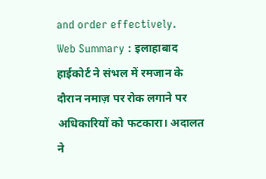and order effectively.
Web Summary : इलाहाबाद हाईकोर्ट ने संभल में रमजान के दौरान नमाज़ पर रोक लगाने पर अधिकारियों को फटकारा। अदालत ने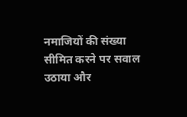नमाजियों की संख्या सीमित करने पर सवाल उठाया और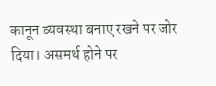कानून व्यवस्था बनाए रखने पर जोर दिया। असमर्थ होने पर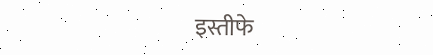इस्तीफे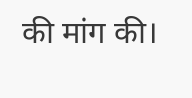की मांग की।